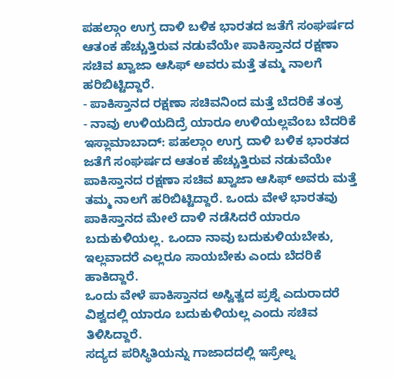ಪಹಲ್ಗಾಂ ಉಗ್ರ ದಾಳಿ ಬಳಿಕ ಭಾರತದ ಜತೆಗೆ ಸಂಘರ್ಷದ ಆತಂಕ ಹೆಚ್ಚುತ್ತಿರುವ ನಡುವೆಯೇ ಪಾಕಿಸ್ತಾನದ ರಕ್ಷಣಾ ಸಚಿವ ಖ್ವಾಜಾ ಆಸಿಫ್ ಅವರು ಮತ್ತೆ ತಮ್ಮ ನಾಲಗೆ ಹರಿಬಿಟ್ಟಿದ್ದಾರೆ.
- ಪಾಕಿಸ್ತಾನದ ರಕ್ಷಣಾ ಸಚಿವನಿಂದ ಮತ್ತೆ ಬೆದರಿಕೆ ತಂತ್ರ
- ನಾವು ಉಳಿಯದಿದ್ರೆ ಯಾರೂ ಉಳಿಯಲ್ಲವೆಂಬ ಬೆದರಿಕೆ
ಇಸ್ಲಾಮಾಬಾದ್: ಪಹಲ್ಗಾಂ ಉಗ್ರ ದಾಳಿ ಬಳಿಕ ಭಾರತದ ಜತೆಗೆ ಸಂಘರ್ಷದ ಆತಂಕ ಹೆಚ್ಚುತ್ತಿರುವ ನಡುವೆಯೇ ಪಾಕಿಸ್ತಾನದ ರಕ್ಷಣಾ ಸಚಿವ ಖ್ವಾಜಾ ಆಸಿಫ್ ಅವರು ಮತ್ತೆ ತಮ್ಮ ನಾಲಗೆ ಹರಿಬಿಟ್ಟಿದ್ದಾರೆ. ಒಂದು ವೇಳೆ ಭಾರತವು ಪಾಕಿಸ್ತಾನದ ಮೇಲೆ ದಾಳಿ ನಡೆಸಿದರೆ ಯಾರೂ ಬದುಕುಳಿಯಲ್ಲ. ಒಂದಾ ನಾವು ಬದುಕುಳಿಯಬೇಕು, ಇಲ್ಲವಾದರೆ ಎಲ್ಲರೂ ಸಾಯಬೇಕು ಎಂದು ಬೆದರಿಕೆ ಹಾಕಿದ್ದಾರೆ.
ಒಂದು ವೇಳೆ ಪಾಕಿಸ್ತಾನದ ಅಸ್ವಿತ್ವದ ಪ್ರಶ್ನೆ ಎದುರಾದರೆ ವಿಶ್ವದಲ್ಲಿ ಯಾರೂ ಬದುಕುಳಿಯಲ್ಲ ಎಂದು ಸಚಿವ ತಿಳಿಸಿದ್ದಾರೆ.
ಸದ್ಯದ ಪರಿಸ್ಥಿತಿಯನ್ನು ಗಾಜಾದದಲ್ಲಿ ಇಸ್ರೇಲ್ನ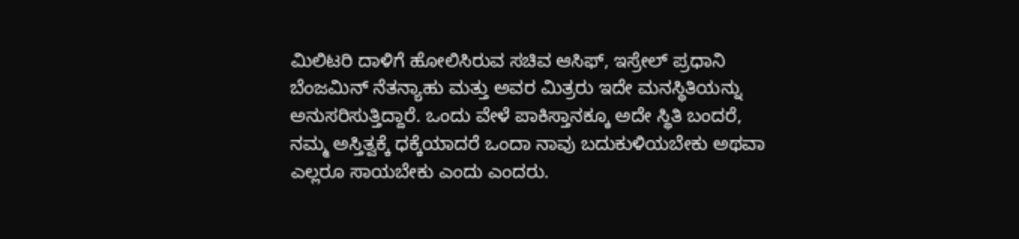ಮಿಲಿಟರಿ ದಾಳಿಗೆ ಹೋಲಿಸಿರುವ ಸಚಿವ ಆಸಿಫ್, ಇಸ್ರೇಲ್ ಪ್ರಧಾನಿ ಬೆಂಜಮಿನ್ ನೆತನ್ಯಾಹು ಮತ್ತು ಅವರ ಮಿತ್ರರು ಇದೇ ಮನಸ್ಥಿತಿಯನ್ನು ಅನುಸರಿಸುತ್ತಿದ್ದಾರೆ. ಒಂದು ವೇಳೆ ಪಾಕಿಸ್ತಾನಕ್ಕೂ ಅದೇ ಸ್ಥಿತಿ ಬಂದರೆ, ನಮ್ಮ ಅಸ್ತಿತ್ವಕ್ಕೆ ಧಕ್ಕೆಯಾದರೆ ಒಂದಾ ನಾವು ಬದುಕುಳಿಯಬೇಕು ಅಥವಾ ಎಲ್ಲರೂ ಸಾಯಬೇಕು ಎಂದು ಎಂದರು.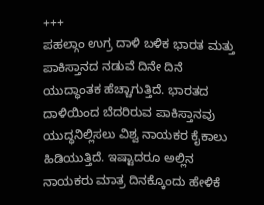+++
ಪಹಲ್ಗಾಂ ಉಗ್ರ ದಾಳಿ ಬಳಿಕ ಭಾರತ ಮತ್ತು ಪಾಕಿಸ್ತಾನದ ನಡುವೆ ದಿನೇ ದಿನೆ ಯುದ್ಧಾಂತಕ ಹೆಚ್ಚಾಗುತ್ತಿದೆ. ಭಾರತದ ದಾಳಿಯಿಂದ ಬೆದರಿರುವ ಪಾಕಿಸ್ತಾನವು ಯುದ್ಧನಿಲ್ಲಿಸಲು ವಿಶ್ವ ನಾಯಕರ ಕೈಕಾಲು ಹಿಡಿಯುತ್ತಿದೆ. ಇಷ್ಟಾದರೂ ಅಲ್ಲಿನ ನಾಯಕರು ಮಾತ್ರ ದಿನಕ್ಕೊಂದು ಹೇಳಿಕೆ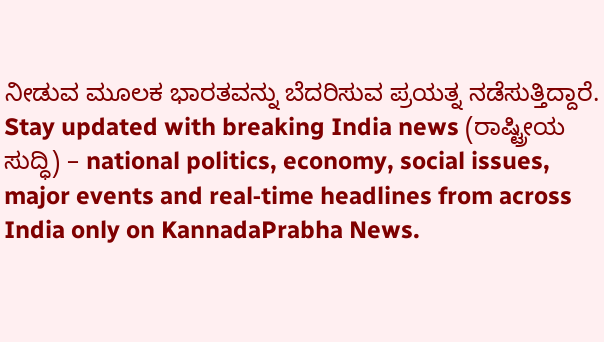ನೀಡುವ ಮೂಲಕ ಭಾರತವನ್ನು ಬೆದರಿಸುವ ಪ್ರಯತ್ನ ನಡೆಸುತ್ತಿದ್ದಾರೆ.
Stay updated with breaking India news (ರಾಷ್ಟ್ರೀಯ ಸುದ್ಧಿ) – national politics, economy, social issues, major events and real‑time headlines from across India only on KannadaPrabha News.